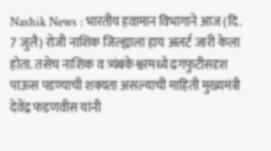Nashik News : भारतीय हवामान विभागाने आज (दि. 7 जुलै) रोजी नाशिक जिल्ह्याला हाय अलर्ट जारी केला होता. तसेच नाशिक व त्र्यंबकेश्वरमध्ये ढगफुटीसदृश पाऊस पडण्याची शक्यता असल्याची माहिती मुख्यमंत्री देवेंद्र फडणवीस यांनी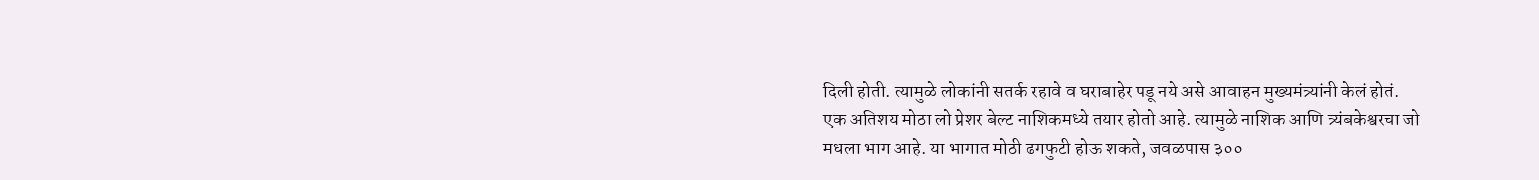दिली होती. त्यामुळे लोकांनी सतर्क रहावे व घराबाहेर पडू नये असे आवाहन मुख्यमंत्र्यांनी केलं होतं.
एक अतिशय मोठा लो प्रेशर बेल्ट नाशिकमध्ये तयार होतो आहे. त्यामुळे नाशिक आणि त्र्यंबकेश्वरचा जो मधला भाग आहे. या भागात मोठी ढगफुटी होऊ शकते, जवळपास ३००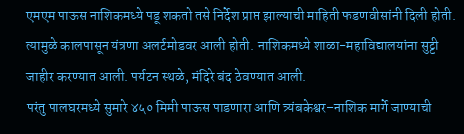एमएम पाऊस नाशिकमध्ये पडू शकतो तसे निर्देश प्राप्त झाल्याची माहिती फडणवीसांनी दिली होती. त्यामुळे कालपासून यंत्रणा अलर्टमोडवर आली होती. नाशिकमध्ये शाळा-महाविद्यालयांना सुट्टी जाहीर करण्यात आली. पर्यटन स्थळे, मंदिरे बंद ठेवण्यात आली.
परंतु पालघरमध्ये सुमारे ४५० मिमी पाऊस पाडणारा आणि त्र्यंबकेश्वर–नाशिक मार्गे जाण्याची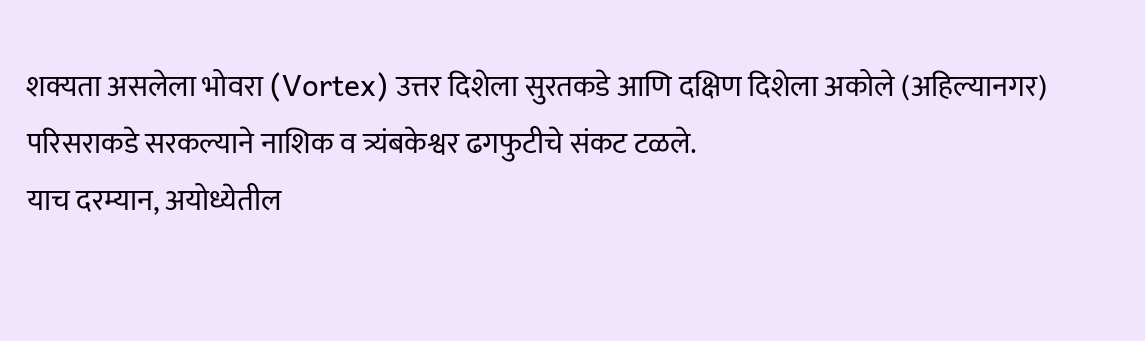शक्यता असलेला भोवरा (Vortex) उत्तर दिशेला सुरतकडे आणि दक्षिण दिशेला अकोले (अहिल्यानगर) परिसराकडे सरकल्याने नाशिक व त्र्यंबकेश्वर ढगफुटीचे संकट टळले.
याच दरम्यान, अयोध्येतील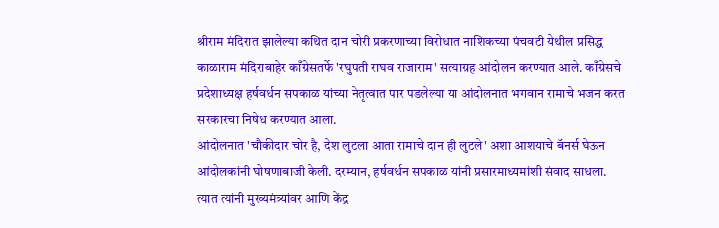श्रीराम मंदिरात झालेल्या कथित दान चोरी प्रकरणाच्या विरोधात नाशिकच्या पंचवटी येथील प्रसिद्ध काळाराम मंदिराबाहेर काँग्रेसतर्फे 'रघुपती राघव राजाराम' सत्याग्रह आंदोलन करण्यात आले. काँग्रेसचे प्रदेशाध्यक्ष हर्षवर्धन सपकाळ यांच्या नेतृत्वात पार पडलेल्या या आंदोलनात भगवान रामाचे भजन करत सरकारचा निषेध करण्यात आला.
आंदोलनात 'चौकीदार चोर है, देश लुटला आता रामाचे दान ही लुटले' अशा आशयाचे बॅनर्स घेऊन आंदोलकांनी घोषणाबाजी केली. दरम्यान, हर्षवर्धन सपकाळ यांनी प्रसारमाध्यमांशी संवाद साधला. त्यात त्यांनी मुख्यमंत्र्यांवर आणि केंद्र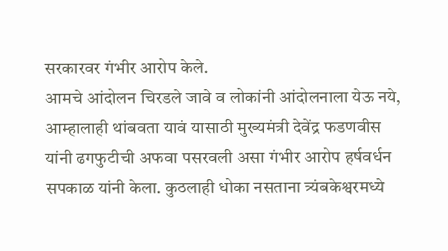सरकारवर गंभीर आरोप केले.
आमचे आंदोलन चिरडले जावे व लोकांनी आंदोलनाला येऊ नये, आम्हालाही थांबवता यावं यासाठी मुख्यमंत्री देवेंद्र फडणवीस यांनी ढगफुटीची अफवा पसरवली असा गंभीर आरोप हर्षवर्धन सपकाळ यांनी केला. कुठलाही धोका नसताना त्र्यंबकेश्वरमध्ये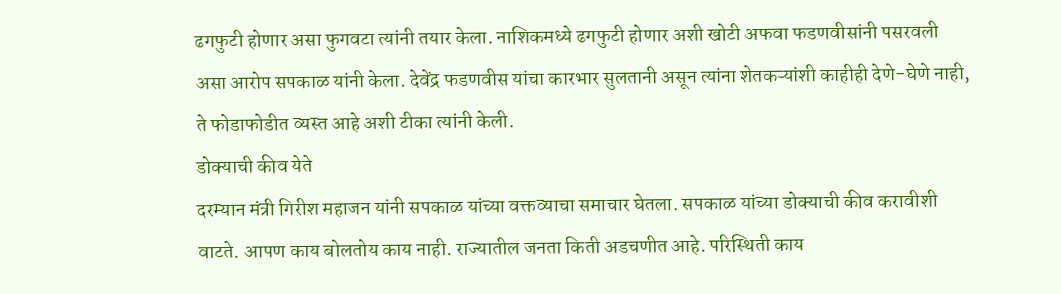ढगफुटी होणार असा फुगवटा त्यांनी तयार केला. नाशिकमध्ये ढगफुटी होणार अशी खोटी अफवा फडणवीसांनी पसरवली असा आरोप सपकाळ यांनी केला. देवेंद्र फडणवीस यांचा कारभार सुलतानी असून त्यांना शेतकऱ्यांशी काहीही देणे-घेणे नाही, ते फोडाफोडीत व्यस्त आहे अशी टीका त्यांनी केली.
डोक्याची कीव येते
दरम्यान मंत्री गिरीश महाजन यांनी सपकाळ यांच्या वक्तव्याचा समाचार घेतला. सपकाळ यांच्या डोक्याची कीव करावीशी वाटते. आपण काय बोलतोय काय नाही. राज्यातील जनता किती अडचणीत आहे. परिस्थिती काय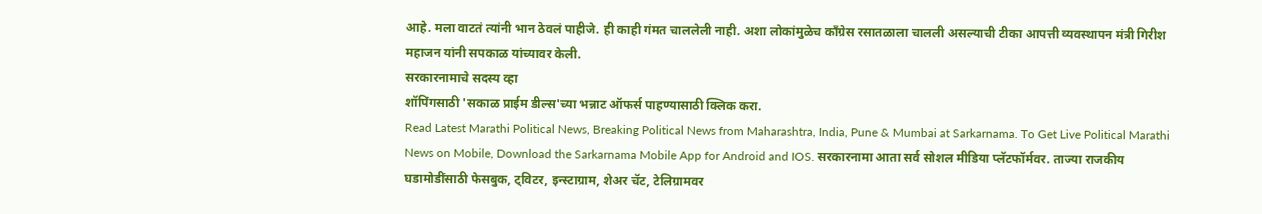आहे. मला वाटतं त्यांनी भान ठेवलं पाहीजे. ही काही गंमत चाललेली नाही. अशा लोकांमुळेच कॉंग्रेस रसातळाला चालली असल्याची टीका आपत्ती व्यवस्थापन मंत्री गिरीश महाजन यांनी सपकाळ यांच्यावर केली.
सरकारनामाचे सदस्य व्हा
शॉपिंगसाठी 'सकाळ प्राईम डील्स'च्या भन्नाट ऑफर्स पाहण्यासाठी क्लिक करा.
Read Latest Marathi Political News, Breaking Political News from Maharashtra, India, Pune & Mumbai at Sarkarnama. To Get Live Political Marathi News on Mobile, Download the Sarkarnama Mobile App for Android and IOS. सरकारनामा आता सर्व सोशल मीडिया प्लॅटफॉर्मवर. ताज्या राजकीय घडामोडींसाठी फेसबुक, ट्विटर, इन्स्टाग्राम, शेअर चॅट, टेलिग्रामवर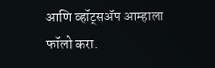आणि व्हॉट्सॲप आम्हाला फॉलो करा.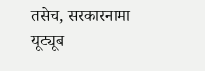तसेच, सरकारनामा यूट्यूब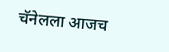चॅनेलला आजच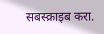सबस्क्राइब करा.